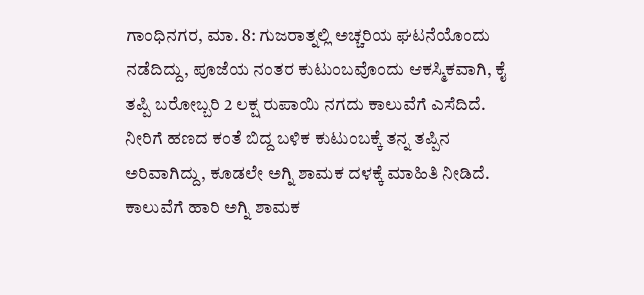ಗಾಂಧಿನಗರ, ಮಾ. 8: ಗುಜರಾತ್ನಲ್ಲಿ ಅಚ್ಚರಿಯ ಘಟನೆಯೊಂದು ನಡೆದಿದ್ದು, ಪೂಜೆಯ ನಂತರ ಕುಟುಂಬವೊಂದು ಆಕಸ್ಮಿಕವಾಗಿ, ಕೈ ತಪ್ಪಿ ಬರೋಬ್ಬರಿ 2 ಲಕ್ಷ ರುಪಾಯಿ ನಗದು ಕಾಲುವೆಗೆ ಎಸೆದಿದೆ. ನೀರಿಗೆ ಹಣದ ಕಂತೆ ಬಿದ್ದ ಬಳಿಕ ಕುಟುಂಬಕ್ಕೆ ತನ್ನ ತಪ್ಪಿನ ಅರಿವಾಗಿದ್ದು, ಕೂಡಲೇ ಅಗ್ನಿ ಶಾಮಕ ದಳಕ್ಕೆ ಮಾಹಿತಿ ನೀಡಿದೆ. ಕಾಲುವೆಗೆ ಹಾರಿ ಅಗ್ನಿ ಶಾಮಕ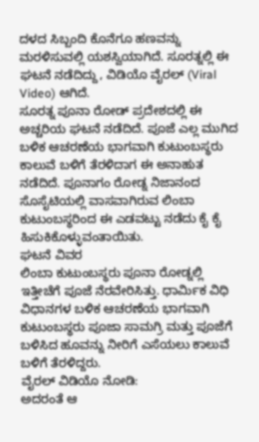ದಳದ ಸಿಬ್ಬಂದಿ ಕೊನೆಗೂ ಹಣವನ್ನು ಮರಳಿಸುವಲ್ಲಿ ಯಶಸ್ವಿಯಾಗಿದೆ. ಸೂರತ್ನಲ್ಲಿ ಈ ಘಟನೆ ನಡೆದಿದ್ದು, ವಿಡಿಯೊ ವೈರಲ್ (Viral Video) ಆಗಿದೆ.
ಸೂರತ್ನ ಪೂನಾ ರೋಡ್ ಪ್ರದೇಶದಲ್ಲಿ ಈ ಅಚ್ಚರಿಯ ಘಟನೆ ನಡೆದಿದೆ. ಪೂಜೆ ಎಲ್ಲ ಮುಗಿದ ಬಳಿಕ ಆಚರಣೆಯ ಭಾಗವಾಗಿ ಕುಟುಂಬಸ್ಥರು ಕಾಲುವೆ ಬಳಿಗೆ ತೆರಳಿದಾಗ ಈ ಅನಾಹುತ ನಡೆದಿದೆ. ಪೂನಾಗಂ ರೋಡ್ನ ನಿಜಾನಂದ ಸೊಸೈಟಿಯಲ್ಲಿ ವಾಸವಾಗಿರುವ ಲಿಂಬಾ ಕುಟುಂಬಸ್ಥರಿಂದ ಈ ಎಡವಟ್ಟು ನಡೆದು ಕೈ ಕೈ ಹಿಸುಕಿಕೊಳ್ಳುವಂತಾಯಿತು.
ಘಟನೆ ವಿವರ
ಲಿಂಬಾ ಕುಟುಂಬಸ್ಥರು ಪೂನಾ ರೋಡ್ನಲ್ಲಿ ಇತ್ತೀಚೆಗೆ ಪೂಜೆ ನೆರವೇರಿಸಿತ್ತು. ಧಾರ್ಮಿಕ ವಿಧಿ ವಿಧಾನಗಳ ಬಳಿಕ ಆಚರಣೆಯ ಭಾಗವಾಗಿ ಕುಟುಂಬಸ್ಥರು ಪೂಜಾ ಸಾಮಗ್ರಿ ಮತ್ತು ಪೂಜೆಗೆ ಬಳಿಸಿದ ಹೂವನ್ನು ನೀರಿಗೆ ಎಸೆಯಲು ಕಾಲುವೆ ಬಳಿಗೆ ತೆರಳಿದ್ದರು.
ವೈರಲ್ ವಿಡಿಯೊ ನೋಡಿ:
ಅದರಂತೆ ಆ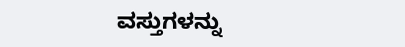ವಸ್ತುಗಳನ್ನು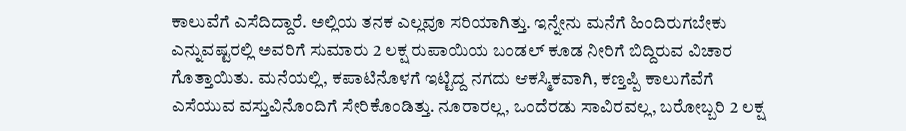ಕಾಲುವೆಗೆ ಎಸೆದಿದ್ದಾರೆ. ಅಲ್ಲಿಯ ತನಕ ಎಲ್ಲವೂ ಸರಿಯಾಗಿತ್ತು. ಇನ್ನೇನು ಮನೆಗೆ ಹಿಂದಿರುಗಬೇಕು ಎನ್ನುವಷ್ಟರಲ್ಲಿ ಅವರಿಗೆ ಸುಮಾರು 2 ಲಕ್ಷ ರುಪಾಯಿಯ ಬಂಡಲ್ ಕೂಡ ನೀರಿಗೆ ಬಿದ್ದಿರುವ ವಿಚಾರ ಗೊತ್ತಾಯಿತು. ಮನೆಯಲ್ಲಿ, ಕಪಾಟಿನೊಳಗೆ ಇಟ್ಟಿದ್ದ ನಗದು ಆಕಸ್ಮಿಕವಾಗಿ, ಕಣ್ತಪ್ಪಿ ಕಾಲುಗೆವೆಗೆ ಎಸೆಯುವ ವಸ್ತುವಿನೊಂದಿಗೆ ಸೇರಿಕೊಂಡಿತ್ತು. ನೂರಾರಲ್ಲ, ಒಂದೆರಡು ಸಾವಿರವಲ್ಲ, ಬರೋಬ್ಬರಿ 2 ಲಕ್ಷ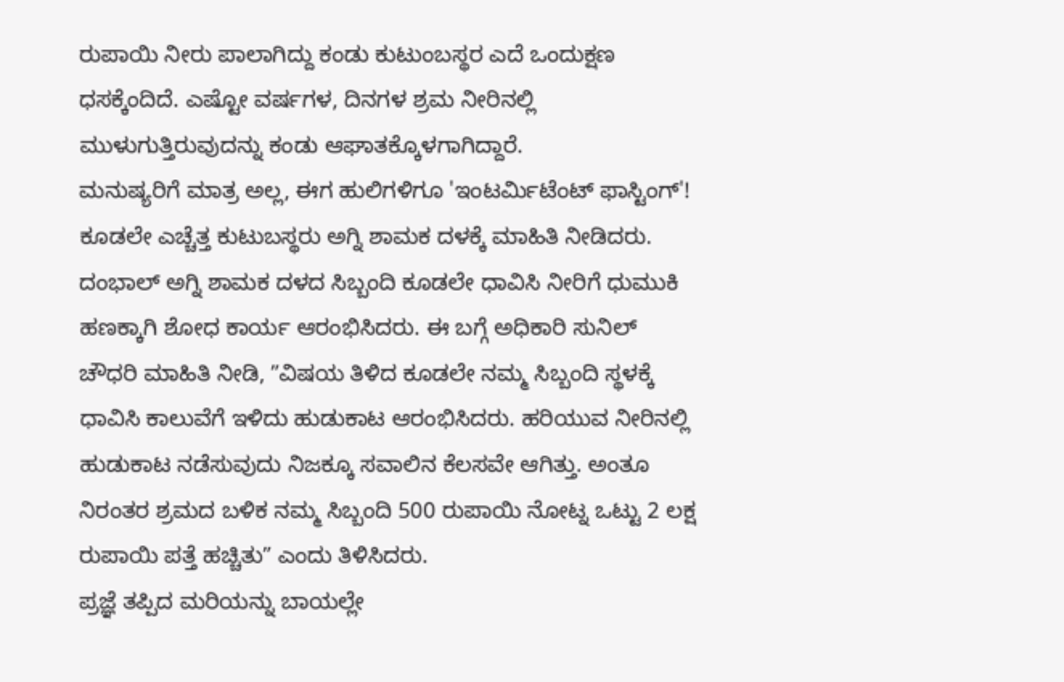ರುಪಾಯಿ ನೀರು ಪಾಲಾಗಿದ್ದು ಕಂಡು ಕುಟುಂಬಸ್ಥರ ಎದೆ ಒಂದುಕ್ಷಣ ಧಸಕ್ಕೆಂದಿದೆ. ಎಷ್ಟೋ ವರ್ಷಗಳ, ದಿನಗಳ ಶ್ರಮ ನೀರಿನಲ್ಲಿ ಮುಳುಗುತ್ತಿರುವುದನ್ನು ಕಂಡು ಆಘಾತಕ್ಕೊಳಗಾಗಿದ್ದಾರೆ.
ಮನುಷ್ಯರಿಗೆ ಮಾತ್ರ ಅಲ್ಲ, ಈಗ ಹುಲಿಗಳಿಗೂ 'ಇಂಟರ್ಮಿಟೆಂಟ್ ಫಾಸ್ಟಿಂಗ್'!
ಕೂಡಲೇ ಎಚ್ಚೆತ್ತ ಕುಟುಬಸ್ಥರು ಅಗ್ನಿ ಶಾಮಕ ದಳಕ್ಕೆ ಮಾಹಿತಿ ನೀಡಿದರು. ದಂಭಾಲ್ ಅಗ್ನಿ ಶಾಮಕ ದಳದ ಸಿಬ್ಬಂದಿ ಕೂಡಲೇ ಧಾವಿಸಿ ನೀರಿಗೆ ಧುಮುಕಿ ಹಣಕ್ಕಾಗಿ ಶೋಧ ಕಾರ್ಯ ಆರಂಭಿಸಿದರು. ಈ ಬಗ್ಗೆ ಅಧಿಕಾರಿ ಸುನಿಲ್ ಚೌಧರಿ ಮಾಹಿತಿ ನೀಡಿ, ʼʼವಿಷಯ ತಿಳಿದ ಕೂಡಲೇ ನಮ್ಮ ಸಿಬ್ಬಂದಿ ಸ್ಥಳಕ್ಕೆ ಧಾವಿಸಿ ಕಾಲುವೆಗೆ ಇಳಿದು ಹುಡುಕಾಟ ಆರಂಭಿಸಿದರು. ಹರಿಯುವ ನೀರಿನಲ್ಲಿ ಹುಡುಕಾಟ ನಡೆಸುವುದು ನಿಜಕ್ಕೂ ಸವಾಲಿನ ಕೆಲಸವೇ ಆಗಿತ್ತು. ಅಂತೂ ನಿರಂತರ ಶ್ರಮದ ಬಳಿಕ ನಮ್ಮ ಸಿಬ್ಬಂದಿ 500 ರುಪಾಯಿ ನೋಟ್ನ ಒಟ್ಟು 2 ಲಕ್ಷ ರುಪಾಯಿ ಪತ್ತೆ ಹಚ್ಚಿತುʼʼ ಎಂದು ತಿಳಿಸಿದರು.
ಪ್ರಜ್ಞೆ ತಪ್ಪಿದ ಮರಿಯನ್ನು ಬಾಯಲ್ಲೇ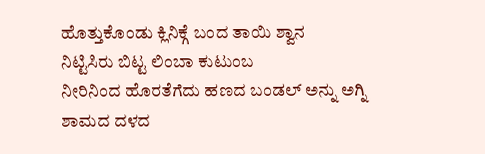ಹೊತ್ತುಕೊಂಡು ಕ್ಲಿನಿಕ್ಗೆ ಬಂದ ತಾಯಿ ಶ್ವಾನ
ನಿಟ್ಟಿಸಿರು ಬಿಟ್ಟ ಲಿಂಬಾ ಕುಟುಂಬ
ನೀರಿನಿಂದ ಹೊರತೆಗೆದು ಹಣದ ಬಂಡಲ್ ಅನ್ನು ಅಗ್ನಿ ಶಾಮದ ದಳದ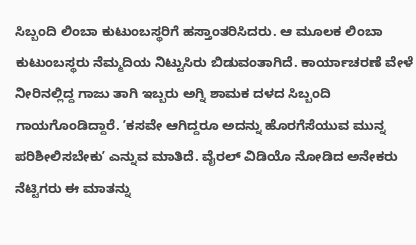ಸಿಬ್ಬಂದಿ ಲಿಂಬಾ ಕುಟುಂಬಸ್ಥರಿಗೆ ಹಸ್ತಾಂತರಿಸಿದರು. ಆ ಮೂಲಕ ಲಿಂಬಾ ಕುಟುಂಬಸ್ಥರು ನೆಮ್ಮದಿಯ ನಿಟ್ಟುಸಿರು ಬಿಡುವಂತಾಗಿದೆ. ಕಾರ್ಯಾಚರಣೆ ವೇಳೆ ನೀರಿನಲ್ಲಿದ್ದ ಗಾಜು ತಾಗಿ ಇಬ್ಬರು ಅಗ್ನಿ ಶಾಮಕ ದಳದ ಸಿಬ್ಬಂದಿ ಗಾಯಗೊಂಡಿದ್ದಾರೆ. ʼಕಸವೇ ಆಗಿದ್ದರೂ ಅದನ್ನು ಹೊರಗೆಸೆಯುವ ಮುನ್ನ ಪರಿಶೀಲಿಸಬೇಕುʼ ಎನ್ನುವ ಮಾತಿದೆ. ವೈರಲ್ ವಿಡಿಯೊ ನೋಡಿದ ಅನೇಕರು ನೆಟ್ಟಿಗರು ಈ ಮಾತನ್ನು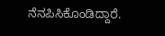ನೆನಪಿಸಿಕೊಂಡಿದ್ದಾರೆ.